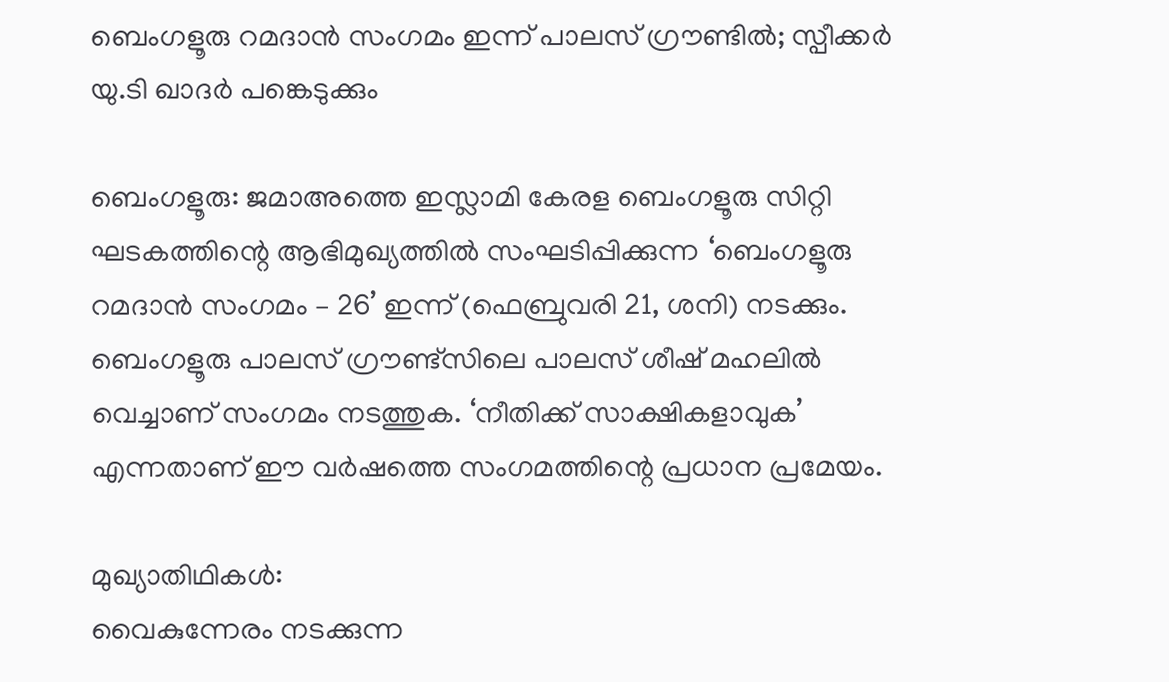ബെംഗളൂരു റമദാന്‍ സംഗമം ഇന്ന് പാലസ് ഗ്രൗണ്ടില്‍; സ്പീക്കര്‍ യു.ടി ഖാദര്‍ പങ്കെടുക്കും

ബെംഗളൂരു: ജമാഅത്തെ ഇസ്ലാമി കേരള ബെംഗളൂരു സിറ്റി ഘടകത്തിന്റെ ആഭിമുഖ്യത്തില്‍ സംഘടിപ്പിക്കുന്ന ‘ബെംഗളൂരു റമദാന്‍ സംഗമം – 26’ ഇന്ന് (ഫെബ്രുവരി 21, ശനി) നടക്കും. ബെംഗളൂരു പാലസ് ഗ്രൗണ്ട്സിലെ പാലസ് ശീഷ് മഹലില്‍ വെച്ചാണ് സംഗമം നടത്തുക. ‘നീതിക്ക് സാക്ഷികളാവുക’ എന്നതാണ് ഈ വര്‍ഷത്തെ സംഗമത്തിന്റെ പ്രധാന പ്രമേയം.

മുഖ്യാതിഥികള്‍:
വൈകുന്നേരം നടക്കുന്ന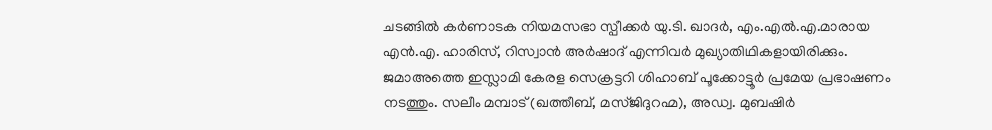ചടങ്ങില്‍ കര്‍ണാടക നിയമസഭാ സ്പീക്കര്‍ യു.ടി. ഖാദര്‍, എം.എല്‍.എ.മാരായ എന്‍.എ. ഹാരിസ്, റിസ്വാന്‍ അര്‍ഷാദ് എന്നിവര്‍ മുഖ്യാതിഥികളായിരിക്കും. ജമാഅത്തെ ഇസ്ലാമി കേരള സെക്രട്ടറി ശിഹാബ് പൂക്കോട്ടൂര്‍ പ്രമേയ പ്രഭാഷണം നടത്തും. സലീം മമ്പാട് (ഖത്തീബ്, മസ്ജിദുറഹ്മ), അഡ്വ. മുബഷിര്‍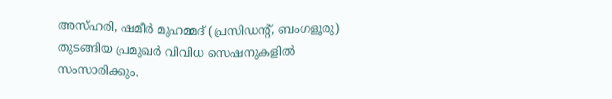അസ്ഹരി, ഷമീര്‍ മുഹമ്മദ് (പ്രസിഡന്റ്, ബംഗളൂരു) തുടങ്ങിയ പ്രമുഖര്‍ വിവിധ സെഷനുകളില്‍ സംസാരിക്കും.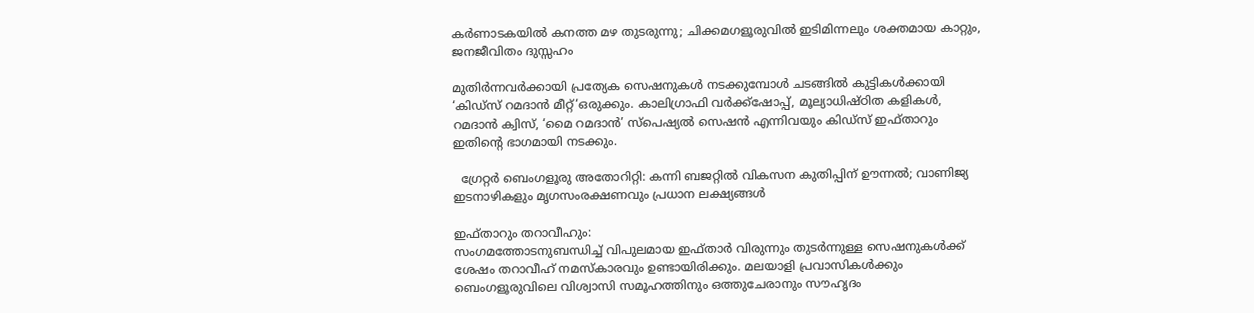കർണാടകയിൽ കനത്ത മഴ തുടരുന്നു; ചിക്കമഗളൂരുവിൽ ഇടിമിന്നലും ശക്തമായ കാറ്റും, ജനജീവിതം ദുസ്സഹം

മുതിര്‍ന്നവര്‍ക്കായി പ്രത്യേക സെഷനുകള്‍ നടക്കുമ്പോള്‍ ചടങ്ങില്‍ കുട്ടികള്‍ക്കായി ‘കിഡ്സ് റമദാന്‍ മീറ്റ്‘ഒരുക്കും. കാലിഗ്രാഫി വര്‍ക്ക്‌ഷോപ്പ്, മൂല്യാധിഷ്ഠിത കളികള്‍, റമദാന്‍ ക്വിസ്, ‘മൈ റമദാന്‍’ സ്‌പെഷ്യല്‍ സെഷന്‍ എന്നിവയും കിഡ്സ് ഇഫ്താറും ഇതിന്റെ ഭാഗമായി നടക്കും.

  ഗ്രേറ്റർ ബെംഗളൂരു അതോറിറ്റി: കന്നി ബജറ്റിൽ വികസന കുതിപ്പിന് ഊന്നൽ; വാണിജ്യ ഇടനാഴികളും മൃഗസംരക്ഷണവും പ്രധാന ലക്ഷ്യങ്ങൾ

ഇഫ്താറും തറാവീഹും:
സംഗമത്തോടനുബന്ധിച്ച് വിപുലമായ ഇഫ്താര്‍ വിരുന്നും തുടര്‍ന്നുള്ള സെഷനുകള്‍ക്ക് ശേഷം തറാവീഹ് നമസ്‌കാരവും ഉണ്ടായിരിക്കും. മലയാളി പ്രവാസികള്‍ക്കും ബെംഗളൂരുവിലെ വിശ്വാസി സമൂഹത്തിനും ഒത്തുചേരാനും സൗഹൃദം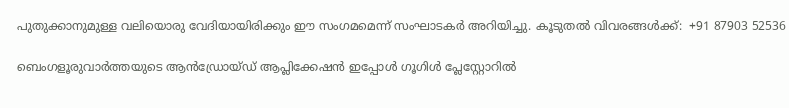പുതുക്കാനുമുള്ള വലിയൊരു വേദിയായിരിക്കും ഈ സംഗമമെന്ന് സംഘാടകര്‍ അറിയിച്ചു. കൂടുതല്‍ വിവരങ്ങള്‍ക്ക്:  +91 87903 52536

ബെംഗളൂരുവാർത്തയുടെ ആൻഡ്രോയ്ഡ് ആപ്ലിക്കേഷൻ ഇപ്പോൾ ഗൂഗിൾ പ്ലേസ്റ്റോറിൽ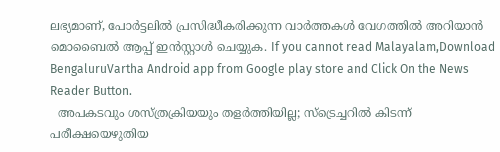ലഭ്യമാണ്, പോർട്ടലിൽ പ്രസിദ്ധീകരിക്കുന്ന വാർത്തകൾ വേഗത്തിൽ അറിയാൻ മൊബൈൽ ആപ്പ് ഇൻസ്റ്റാൾ ചെയ്യുക. If you cannot read Malayalam,Download BengaluruVartha Android app from Google play store and Click On the News Reader Button.
  അപകടവും ശസ്ത്രക്രിയയും തളർത്തിയില്ല; സ്‌ട്രെച്ചറിൽ കിടന്ന് പരീക്ഷയെഴുതിയ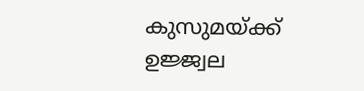കുസുമയ്ക്ക് ഉജ്ജ്വല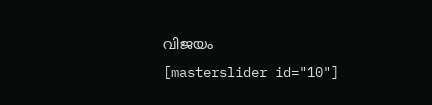വിജയം
[masterslider id="10"]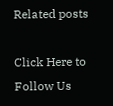Related posts

Click Here to Follow Us